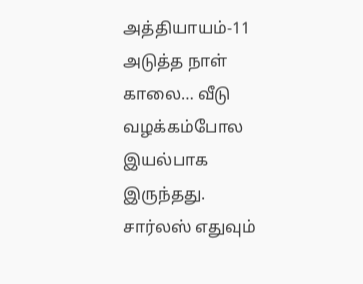அத்தியாயம்-11
அடுத்த நாள் காலை… வீடு வழக்கம்போல இயல்பாக இருந்தது.
சார்லஸ் எதுவும்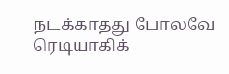நடக்காதது போலவே ரெடியாகிக்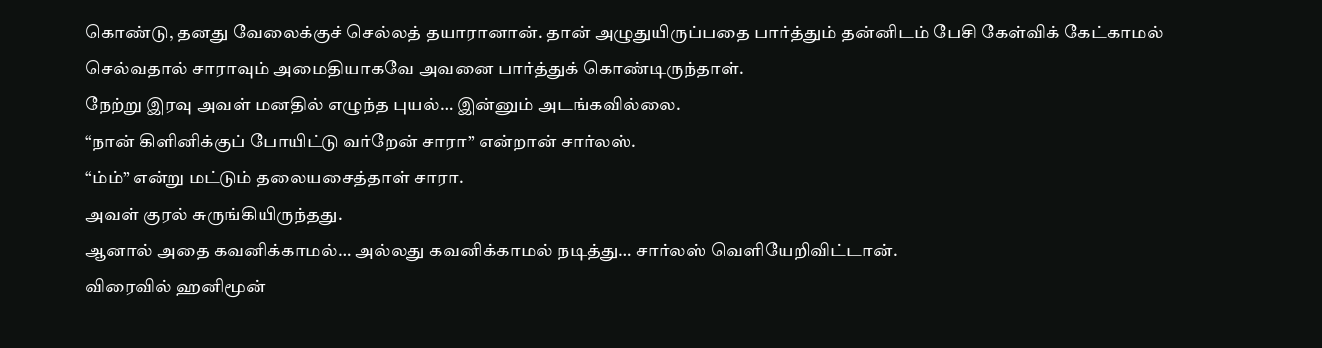கொண்டு, தனது வேலைக்குச் செல்லத் தயாரானான். தான் அழுதுயிருப்பதை பார்த்தும் தன்னிடம் பேசி கேள்விக் கேட்காமல் செல்வதால் சாராவும் அமைதியாகவே அவனை பார்த்துக் கொண்டிருந்தாள்.
நேற்று இரவு அவள் மனதில் எழுந்த புயல்… இன்னும் அடங்கவில்லை.
“நான் கிளினிக்குப் போயிட்டு வர்றேன் சாரா” என்றான் சார்லஸ்.
“ம்ம்” என்று மட்டும் தலையசைத்தாள் சாரா.
அவள் குரல் சுருங்கியிருந்தது.
ஆனால் அதை கவனிக்காமல்… அல்லது கவனிக்காமல் நடித்து… சார்லஸ் வெளியேறிவிட்டான்.
விரைவில் ஹனிமூன்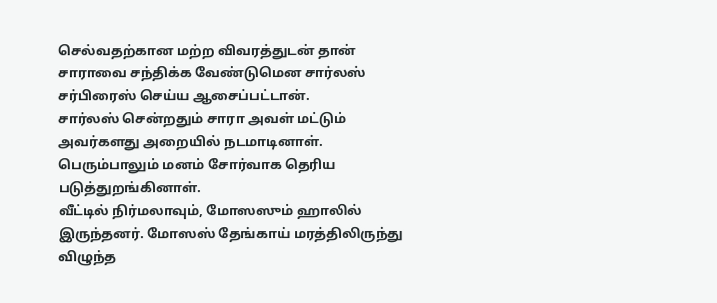செல்வதற்கான மற்ற விவரத்துடன் தான் சாராவை சந்திக்க வேண்டுமென சார்லஸ் சர்பிரைஸ் செய்ய ஆசைப்பட்டான்.
சார்லஸ் சென்றதும் சாரா அவள் மட்டும் அவர்களது அறையில் நடமாடினாள். பெரும்பாலும் மனம் சோர்வாக தெரிய படுத்துறங்கினாள்.
வீட்டில் நிர்மலாவும், மோஸஸும் ஹாலில் இருந்தனர். மோஸஸ் தேங்காய் மரத்திலிருந்து விழுந்த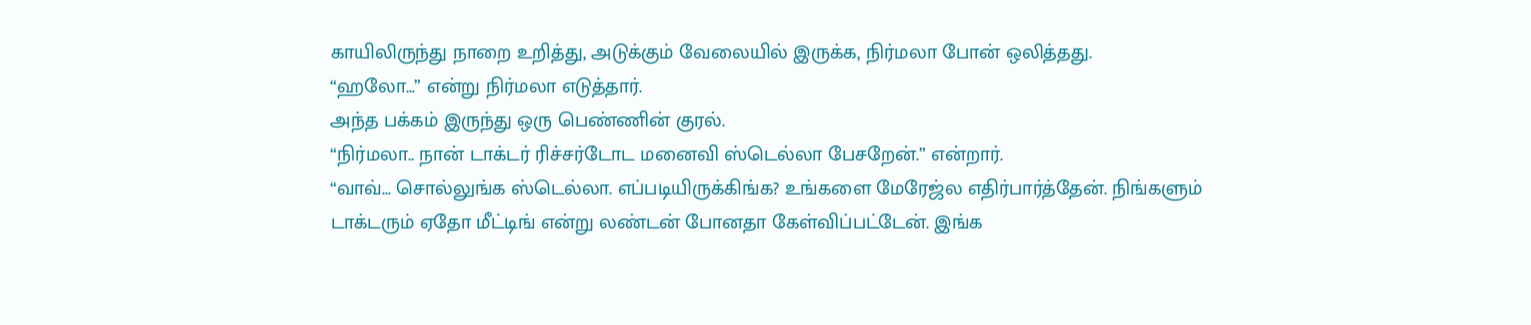காயிலிருந்து நாறை உறித்து, அடுக்கும் வேலையில் இருக்க, நிர்மலா போன் ஒலித்தது.
“ஹலோ…” என்று நிர்மலா எடுத்தார்.
அந்த பக்கம் இருந்து ஒரு பெண்ணின் குரல்.
“நிர்மலா.. நான் டாக்டர் ரிச்சர்டோட மனைவி ஸ்டெல்லா பேசறேன்.” என்றார்.
“வாவ்… சொல்லுங்க ஸ்டெல்லா. எப்படியிருக்கிங்க? உங்களை மேரேஜ்ல எதிர்பார்த்தேன். நிங்களும் டாக்டரும் ஏதோ மீட்டிங் என்று லண்டன் போனதா கேள்விப்பட்டேன். இங்க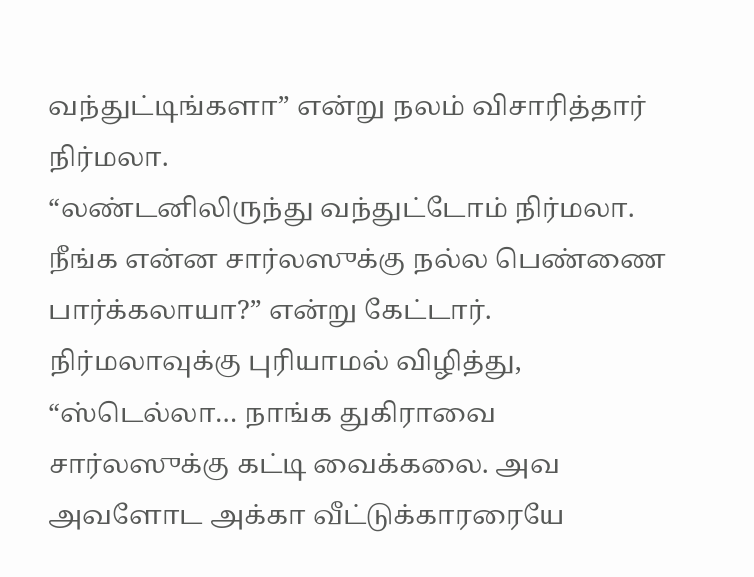வந்துட்டிங்களா” என்று நலம் விசாரித்தார் நிர்மலா.
“லண்டனிலிருந்து வந்துட்டோம் நிர்மலா. நீங்க என்ன சார்லஸுக்கு நல்ல பெண்ணை பார்க்கலாயா?” என்று கேட்டார்.
நிர்மலாவுக்கு புரியாமல் விழித்து, “ஸ்டெல்லா… நாங்க துகிராவை சார்லஸுக்கு கட்டி வைக்கலை. அவ அவளோட அக்கா வீட்டுக்காரரையே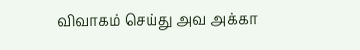விவாகம் செய்து அவ அக்கா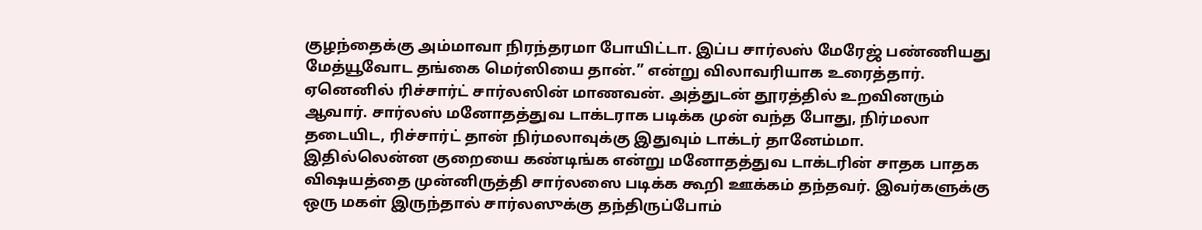குழந்தைக்கு அம்மாவா நிரந்தரமா போயிட்டா. இப்ப சார்லஸ் மேரேஜ் பண்ணியது மேத்யூவோட தங்கை மெர்ஸியை தான்.” என்று விலாவரியாக உரைத்தார்.
ஏனெனில் ரிச்சார்ட் சார்லஸின் மாணவன். அத்துடன் தூரத்தில் உறவினரும் ஆவார். சார்லஸ் மனோதத்துவ டாக்டராக படிக்க முன் வந்த போது, நிர்மலா தடையிட, ரிச்சார்ட் தான் நிர்மலாவுக்கு இதுவும் டாக்டர் தானேம்மா. இதில்லென்ன குறையை கண்டிங்க என்று மனோதத்துவ டாக்டரின் சாதக பாதக விஷயத்தை முன்னிருத்தி சார்லஸை படிக்க கூறி ஊக்கம் தந்தவர். இவர்களுக்கு ஒரு மகள் இருந்தால் சார்லஸுக்கு தந்திருப்போம்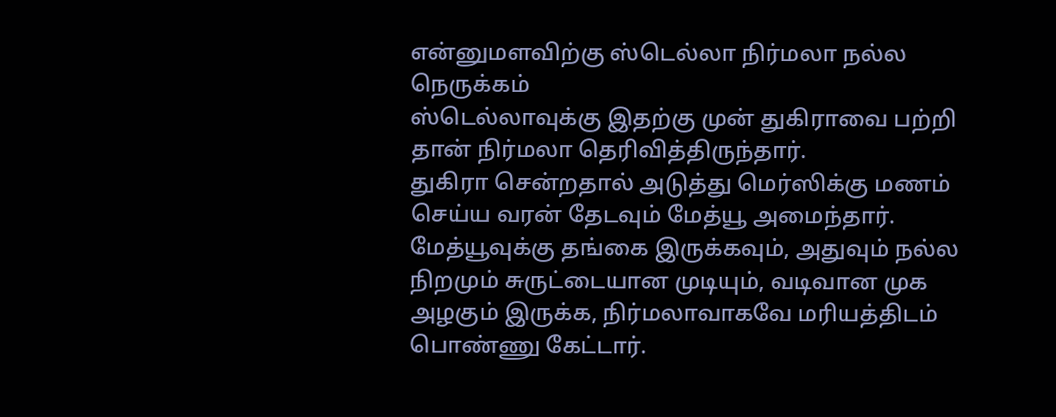என்னுமளவிற்கு ஸ்டெல்லா நிர்மலா நல்ல நெருக்கம்
ஸ்டெல்லாவுக்கு இதற்கு முன் துகிராவை பற்றி தான் நிர்மலா தெரிவித்திருந்தார்.
துகிரா சென்றதால் அடுத்து மெர்ஸிக்கு மணம் செய்ய வரன் தேடவும் மேத்யூ அமைந்தார்.
மேத்யூவுக்கு தங்கை இருக்கவும், அதுவும் நல்ல நிறமும் சுருட்டையான முடியும், வடிவான முக அழகும் இருக்க, நிர்மலாவாகவே மரியத்திடம் பொண்ணு கேட்டார்.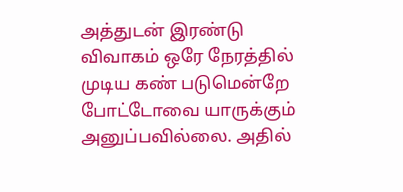அத்துடன் இரண்டு விவாகம் ஒரே நேரத்தில் முடிய கண் படுமென்றே போட்டோவை யாருக்கும் அனுப்பவில்லை. அதில்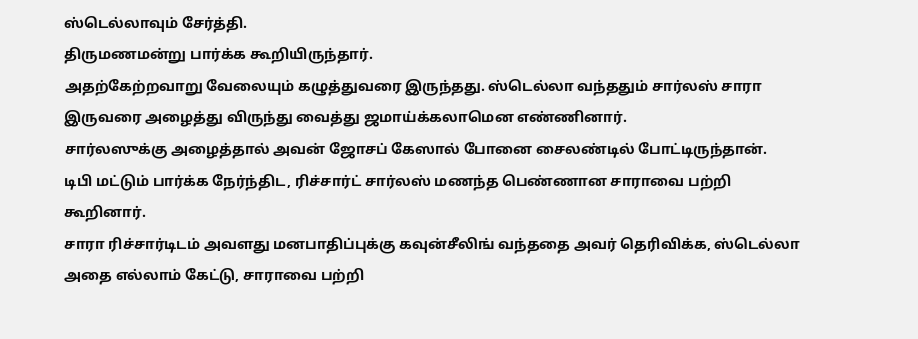ஸ்டெல்லாவும் சேர்த்தி.
திருமணமன்று பார்க்க கூறியிருந்தார்.
அதற்கேற்றவாறு வேலையும் கழுத்துவரை இருந்தது. ஸ்டெல்லா வந்ததும் சார்லஸ் சாரா இருவரை அழைத்து விருந்து வைத்து ஜமாய்க்கலாமென எண்ணினார்.
சார்லஸுக்கு அழைத்தால் அவன் ஜோசப் கேஸால் போனை சைலண்டில் போட்டிருந்தான்.
டிபி மட்டும் பார்க்க நேர்ந்திட, ரிச்சார்ட் சார்லஸ் மணந்த பெண்ணான சாராவை பற்றி கூறினார்.
சாரா ரிச்சார்டிடம் அவளது மனபாதிப்புக்கு கவுன்சீலிங் வந்ததை அவர் தெரிவிக்க, ஸ்டெல்லா அதை எல்லாம் கேட்டு, சாராவை பற்றி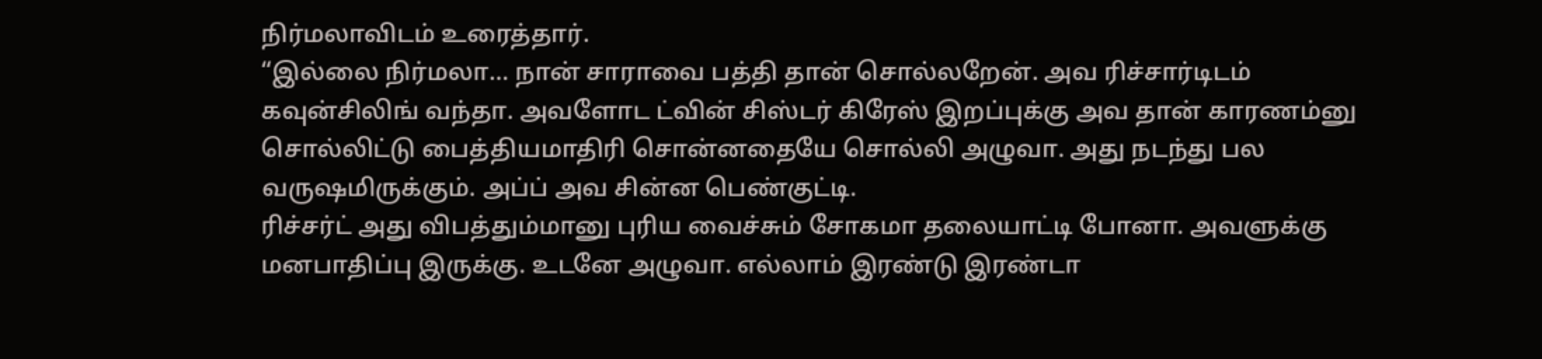நிர்மலாவிடம் உரைத்தார்.
“இல்லை நிர்மலா… நான் சாராவை பத்தி தான் சொல்லறேன். அவ ரிச்சார்டிடம் கவுன்சிலிங் வந்தா. அவளோட ட்வின் சிஸ்டர் கிரேஸ் இறப்புக்கு அவ தான் காரணம்னு சொல்லிட்டு பைத்தியமாதிரி சொன்னதையே சொல்லி அழுவா. அது நடந்து பல வருஷமிருக்கும். அப்ப் அவ சின்ன பெண்குட்டி.
ரிச்சர்ட் அது விபத்தும்மானு புரிய வைச்சும் சோகமா தலையாட்டி போனா. அவளுக்கு மனபாதிப்பு இருக்கு. உடனே அழுவா. எல்லாம் இரண்டு இரண்டா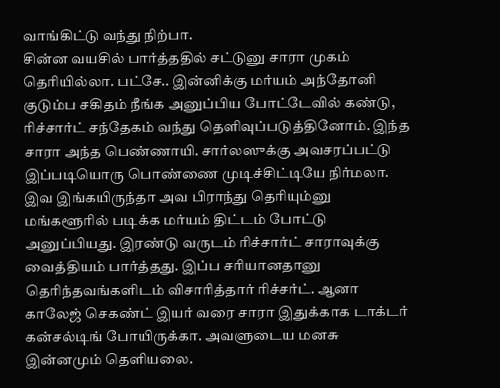வாங்கிட்டு வந்து நிற்பா.
சின்ன வயசில் பார்த்ததில் சட்டுனு சாரா முகம் தெரியில்லா. பட்சே.. இன்னிக்கு மர்யம் அந்தோனி குடும்ப சகிதம் நீங்க அனுப்பிய போட்டேவில் கண்டு, ரிச்சார்ட் சந்தேகம் வந்து தெளிவுப்படுத்தினோம். இந்த சாரா அந்த பெண்ணாயி. சார்லஸுக்கு அவசரப்பட்டு இப்படியொரு பொண்ணை முடிச்சிட்டியே நிர்மலா. இவ இங்கயிருந்தா அவ பிராந்து தெரியும்னு மங்களூரில் படிக்க மர்யம் திட்டம் போட்டு அனுப்பியது. இரண்டு வருடம் ரிச்சார்ட் சாராவுக்கு வைத்தியம் பார்த்தது. இப்ப சரியானதானு தெரிந்தவங்களிடம் விசாரித்தார் ரிச்சர்ட். ஆனா காலேஜ் செகண்ட் இயர் வரை சாரா இதுக்காக டாக்டர் கன்சல்டிங் போயிருக்கா. அவளுடைய மனசு இன்னமும் தெளியலை.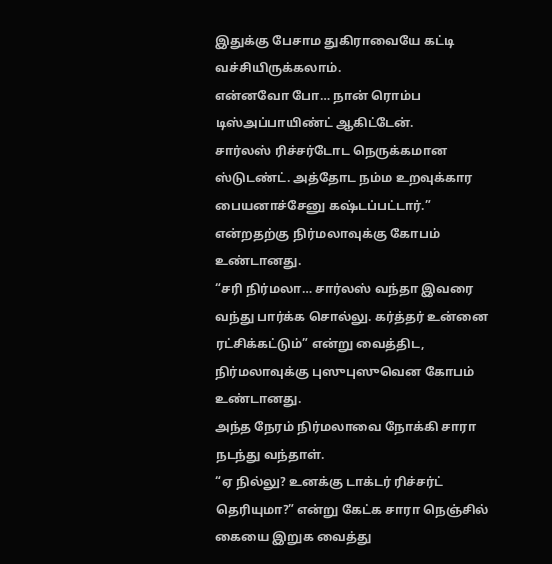இதுக்கு பேசாம துகிராவையே கட்டி வச்சியிருக்கலாம்.
என்னவோ போ… நான் ரொம்ப டிஸ்அப்பாயிண்ட் ஆகிட்டேன்.
சார்லஸ் ரிச்சர்டோட நெருக்கமான ஸ்டுடண்ட். அத்தோட நம்ம உறவுக்கார பையனாச்சேனு கஷ்டப்பட்டார்.” என்றதற்கு நிர்மலாவுக்கு கோபம் உண்டானது.
“சரி நிர்மலா… சார்லஸ் வந்தா இவரை வந்து பார்க்க சொல்லு. கர்த்தர் உன்னை ரட்சிக்கட்டும்” என்று வைத்திட, நிர்மலாவுக்கு புஸுபுஸுவென கோபம் உண்டானது.
அந்த நேரம் நிர்மலாவை நோக்கி சாரா நடந்து வந்தாள்.
“ஏ நில்லு? உனக்கு டாக்டர் ரிச்சர்ட் தெரியுமா?” என்று கேட்க சாரா நெஞ்சில் கையை இறுக வைத்து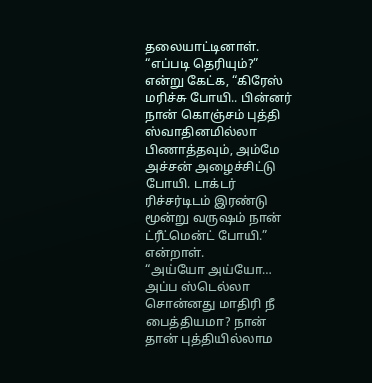தலையாட்டினாள்.
“எப்படி தெரியும்?” என்று கேட்க, “கிரேஸ் மரிச்சு போயி.. பின்னர் நான் கொஞ்சம் புத்தி ஸ்வாதினமில்லா பிணாத்தவும், அம்மே அச்சன் அழைச்சிட்டு போயி. டாக்டர் ரிச்சர்டிடம் இரண்டு மூன்று வருஷம் நான் ட்ரீட்மென்ட் போயி.” என்றாள்.
“அய்யோ அய்யோ… அப்ப ஸ்டெல்லா சொன்னது மாதிரி நீ பைத்தியமா? நான் தான் புத்தியில்லாம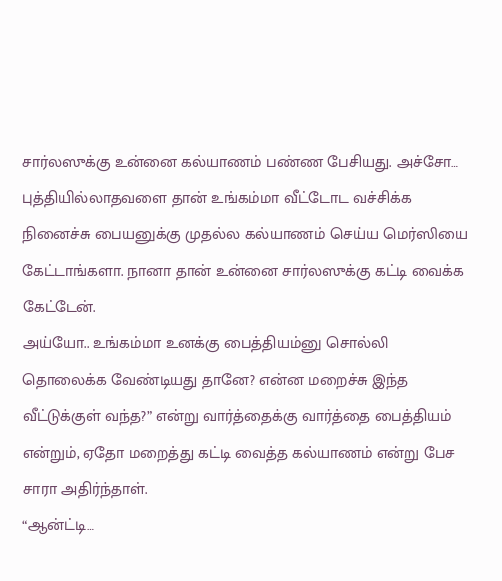சார்லஸுக்கு உன்னை கல்யாணம் பண்ண பேசியது. அச்சோ… புத்தியில்லாதவளை தான் உங்கம்மா வீட்டோட வச்சிக்க நினைச்சு பையனுக்கு முதல்ல கல்யாணம் செய்ய மெர்ஸியை கேட்டாங்களா. நானா தான் உன்னை சார்லஸுக்கு கட்டி வைக்க கேட்டேன்.
அய்யோ.. உங்கம்மா உனக்கு பைத்தியம்னு சொல்லி தொலைக்க வேண்டியது தானே? என்ன மறைச்சு இந்த வீட்டுக்குள் வந்த?” என்று வார்த்தைக்கு வார்த்தை பைத்தியம் என்றும், ஏதோ மறைத்து கட்டி வைத்த கல்யாணம் என்று பேச சாரா அதிர்ந்தாள்.
“ஆன்ட்டி…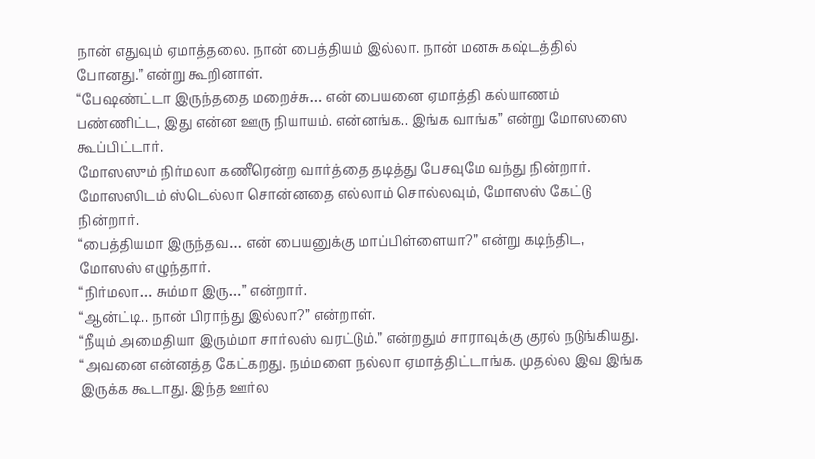நான் எதுவும் ஏமாத்தலை. நான் பைத்தியம் இல்லா. நான் மனசு கஷ்டத்தில் போனது.” என்று கூறினாள்.
“பேஷண்ட்டா இருந்ததை மறைச்சு… என் பையனை ஏமாத்தி கல்யாணம் பண்ணிட்ட, இது என்ன ஊரு நியாயம். என்னங்க.. இங்க வாங்க” என்று மோஸஸை கூப்பிட்டார்.
மோஸஸும் நிர்மலா கணீரென்ற வார்த்தை தடித்து பேசவுமே வந்து நின்றார்.
மோஸஸிடம் ஸ்டெல்லா சொன்னதை எல்லாம் சொல்லவும், மோஸஸ் கேட்டு நின்றார்.
“பைத்தியமா இருந்தவ… என் பையனுக்கு மாப்பிள்ளையா?” என்று கடிந்திட, மோஸஸ் எழுந்தார்.
“நிர்மலா… சும்மா இரு…” என்றார்.
“ஆன்ட்டி.. நான் பிராந்து இல்லா?” என்றாள்.
“நீயும் அமைதியா இரும்மா சார்லஸ் வரட்டும்.” என்றதும் சாராவுக்கு குரல் நடுங்கியது.
“அவனை என்னத்த கேட்கறது. நம்மளை நல்லா ஏமாத்திட்டாங்க. முதல்ல இவ இங்க இருக்க கூடாது. இந்த ஊர்ல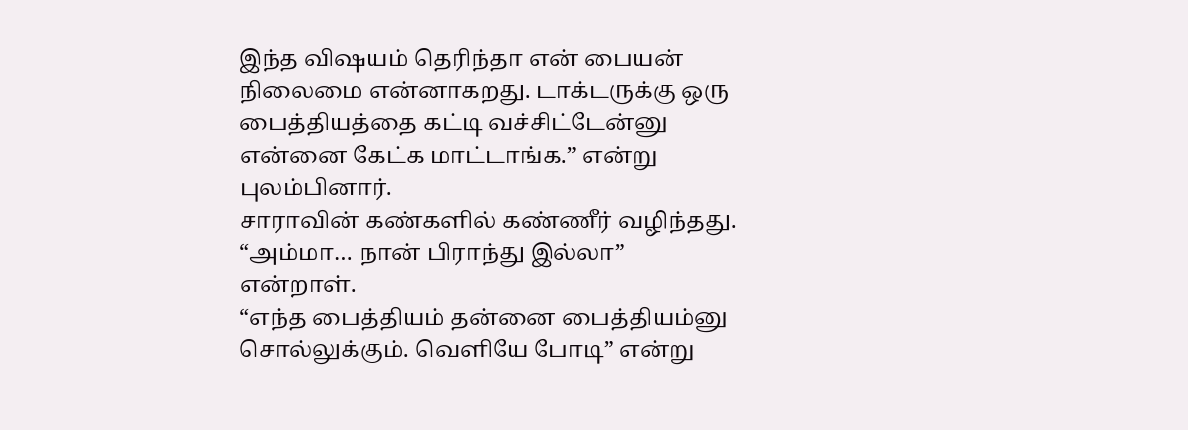இந்த விஷயம் தெரிந்தா என் பையன் நிலைமை என்னாகறது. டாக்டருக்கு ஒரு பைத்தியத்தை கட்டி வச்சிட்டேன்னு என்னை கேட்க மாட்டாங்க.” என்று புலம்பினார்.
சாராவின் கண்களில் கண்ணீர் வழிந்தது. “அம்மா… நான் பிராந்து இல்லா” என்றாள்.
“எந்த பைத்தியம் தன்னை பைத்தியம்னு சொல்லுக்கும். வெளியே போடி” என்று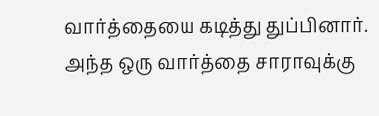வார்த்தையை கடித்து துப்பினார்.
அந்த ஒரு வார்த்தை சாராவுக்கு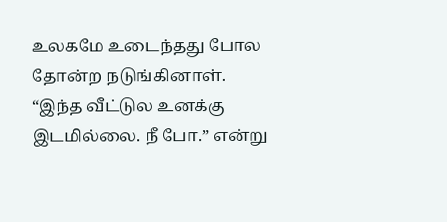உலகமே உடைந்தது போல தோன்ற நடுங்கினாள்.
“இந்த வீட்டுல உனக்கு இடமில்லை. நீ போ.” என்று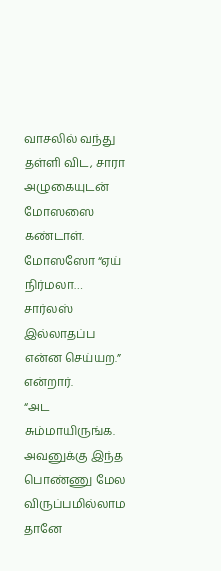வாசலில் வந்து தள்ளி விட, சாரா அழுகையுடன் மோஸஸை கண்டாள்.
மோஸஸோ “ஏய் நிர்மலா… சார்லஸ் இல்லாதப்ப என்ன செய்யற.” என்றார்.
“அட சும்மாயிருங்க. அவனுக்கு இந்த பொண்ணு மேல விருப்பமில்லாம தானே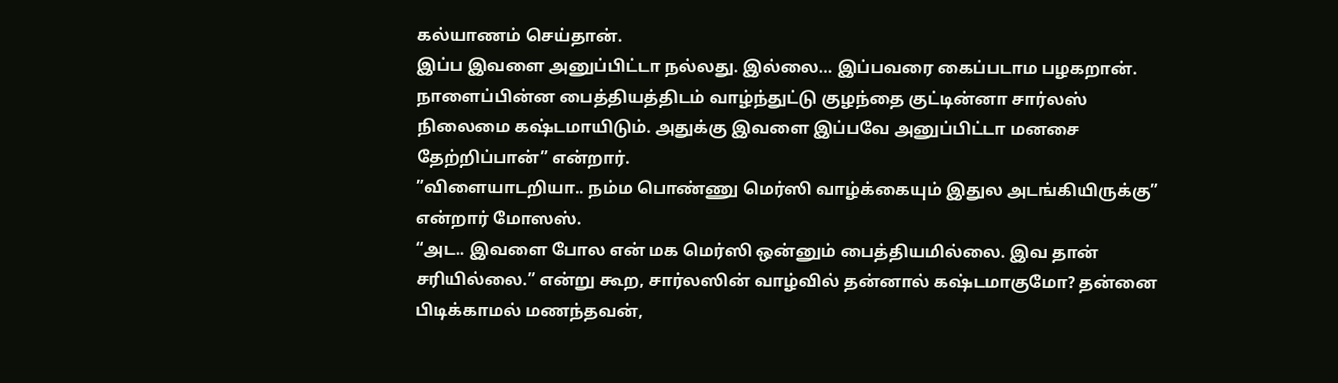கல்யாணம் செய்தான்.
இப்ப இவளை அனுப்பிட்டா நல்லது. இல்லை… இப்பவரை கைப்படாம பழகறான். நாளைப்பின்ன பைத்தியத்திடம் வாழ்ந்துட்டு குழந்தை குட்டின்னா சார்லஸ் நிலைமை கஷ்டமாயிடும். அதுக்கு இவளை இப்பவே அனுப்பிட்டா மனசை தேற்றிப்பான்” என்றார்.
”விளையாடறியா.. நம்ம பொண்ணு மெர்ஸி வாழ்க்கையும் இதுல அடங்கியிருக்கு” என்றார் மோஸஸ்.
“அட.. இவளை போல என் மக மெர்ஸி ஒன்னும் பைத்தியமில்லை. இவ தான் சரியில்லை.” என்று கூற, சார்லஸின் வாழ்வில் தன்னால் கஷ்டமாகுமோ? தன்னை பிடிக்காமல் மணந்தவன்,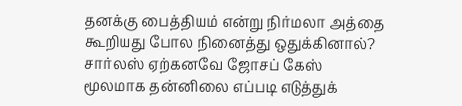தனக்கு பைத்தியம் என்று நிர்மலா அத்தை கூறியது போல நினைத்து ஒதுக்கினால்?
சார்லஸ் ஏற்கனவே ஜோசப் கேஸ் மூலமாக தன்னிலை எப்படி எடுத்துக்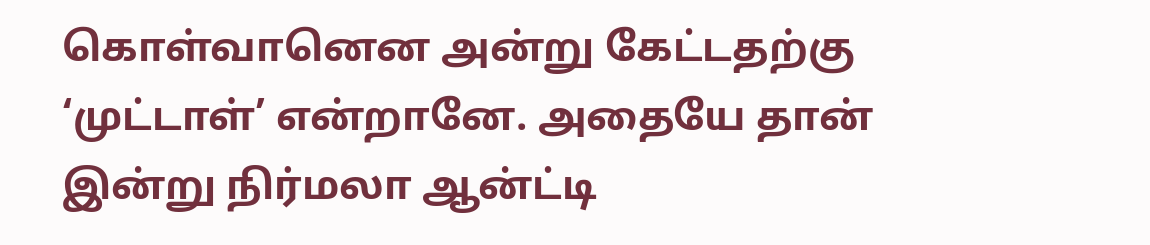கொள்வானென அன்று கேட்டதற்கு ‘முட்டாள்’ என்றானே. அதையே தான் இன்று நிர்மலா ஆன்ட்டி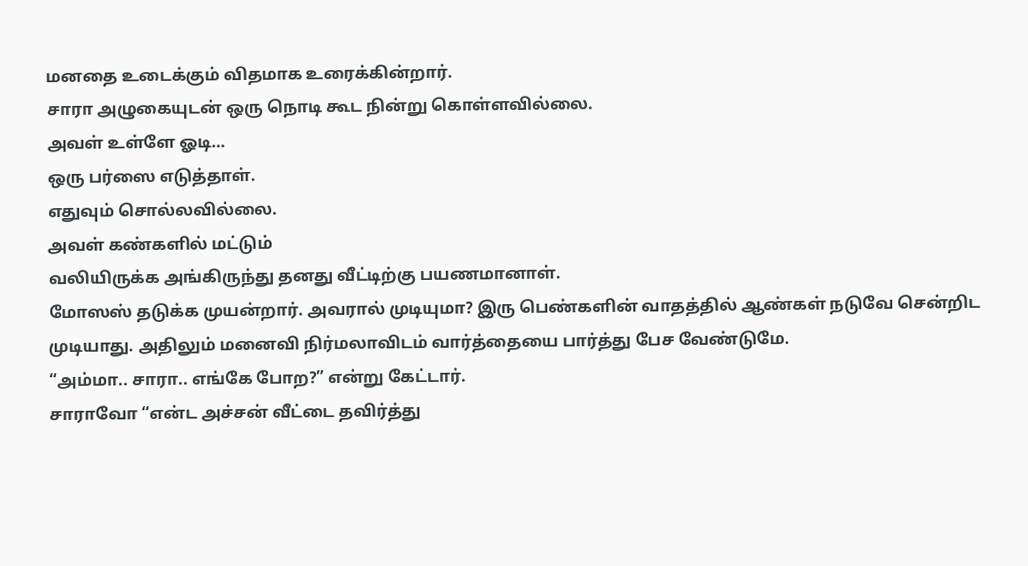மனதை உடைக்கும் விதமாக உரைக்கின்றார்.
சாரா அழுகையுடன் ஒரு நொடி கூட நின்று கொள்ளவில்லை.
அவள் உள்ளே ஓடி…
ஒரு பர்ஸை எடுத்தாள்.
எதுவும் சொல்லவில்லை.
அவள் கண்களில் மட்டும்
வலியிருக்க அங்கிருந்து தனது வீட்டிற்கு பயணமானாள்.
மோஸஸ் தடுக்க முயன்றார். அவரால் முடியுமா? இரு பெண்களின் வாதத்தில் ஆண்கள் நடுவே சென்றிட முடியாது. அதிலும் மனைவி நிர்மலாவிடம் வார்த்தையை பார்த்து பேச வேண்டுமே.
“அம்மா.. சாரா.. எங்கே போற?” என்று கேட்டார்.
சாராவோ “என்ட அச்சன் வீட்டை தவிர்த்து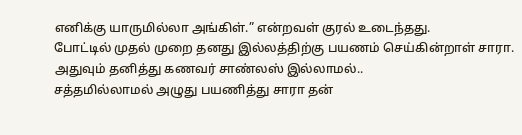எனிக்கு யாருமில்லா அங்கிள்.” என்றவள் குரல் உடைந்தது.
போட்டில் முதல் முறை தனது இல்லத்திற்கு பயணம் செய்கின்றாள் சாரா. அதுவும் தனித்து கணவர் சாண்லஸ் இல்லாமல்..
சத்தமில்லாமல் அழுது பயணித்து சாரா தன்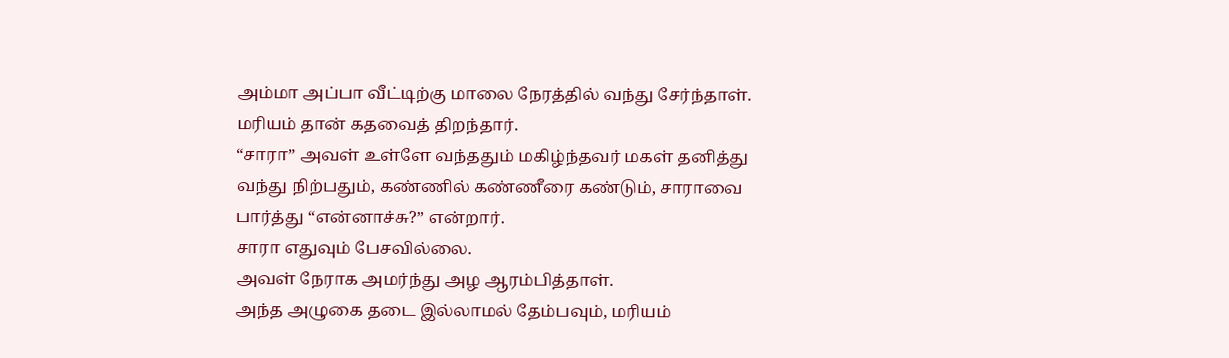அம்மா அப்பா வீட்டிற்கு மாலை நேரத்தில் வந்து சேர்ந்தாள்.
மரியம் தான் கதவைத் திறந்தார்.
“சாரா” அவள் உள்ளே வந்ததும் மகிழ்ந்தவர் மகள் தனித்து வந்து நிற்பதும், கண்ணில் கண்ணீரை கண்டும், சாராவை பார்த்து “என்னாச்சு?” என்றார்.
சாரா எதுவும் பேசவில்லை.
அவள் நேராக அமர்ந்து அழ ஆரம்பித்தாள்.
அந்த அழுகை தடை இல்லாமல் தேம்பவும், மரியம்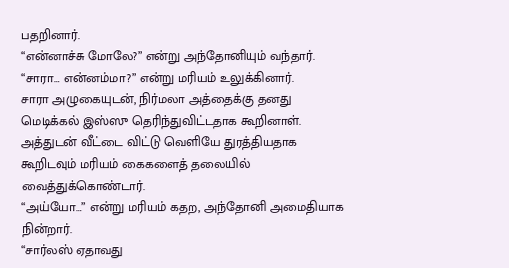பதறினார்.
“என்னாச்சு மோலே?” என்று அந்தோனியும் வந்தார்.
“சாரா… என்னம்மா?” என்று மரியம் உலுக்கினார்.
சாரா அழுகையுடன், நிர்மலா அத்தைக்கு தனது மெடிக்கல் இஸ்ஸு தெரிந்துவிட்டதாக கூறினாள். அத்துடன் வீட்டை விட்டு வெளியே துரத்தியதாக கூறிடவும் மரியம் கைகளைத் தலையில் வைத்துக்கொண்டார்.
“அய்யோ…” என்று மரியம் கதற, அந்தோனி அமைதியாக நின்றார்.
“சார்லஸ் ஏதாவது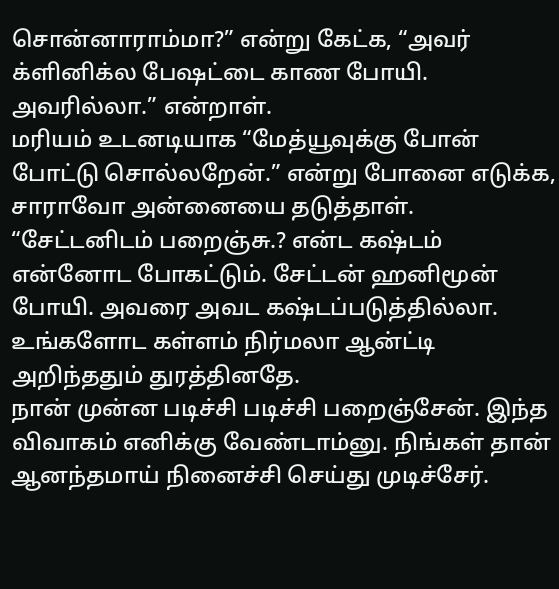சொன்னாராம்மா?” என்று கேட்க, “அவர் க்ளினிக்ல பேஷட்டை காண போயி. அவரில்லா.” என்றாள்.
மரியம் உடனடியாக “மேத்யூவுக்கு போன் போட்டு சொல்லறேன்.” என்று போனை எடுக்க, சாராவோ அன்னையை தடுத்தாள்.
“சேட்டனிடம் பறைஞ்சு.? என்ட கஷ்டம் என்னோட போகட்டும். சேட்டன் ஹனிமூன் போயி. அவரை அவட கஷ்டப்படுத்தில்லா. உங்களோட கள்ளம் நிர்மலா ஆன்ட்டி அறிந்ததும் துரத்தினதே.
நான் முன்ன படிச்சி படிச்சி பறைஞ்சேன். இந்த விவாகம் எனிக்கு வேண்டாம்னு. நிங்கள் தான் ஆனந்தமாய் நினைச்சி செய்து முடிச்சேர்.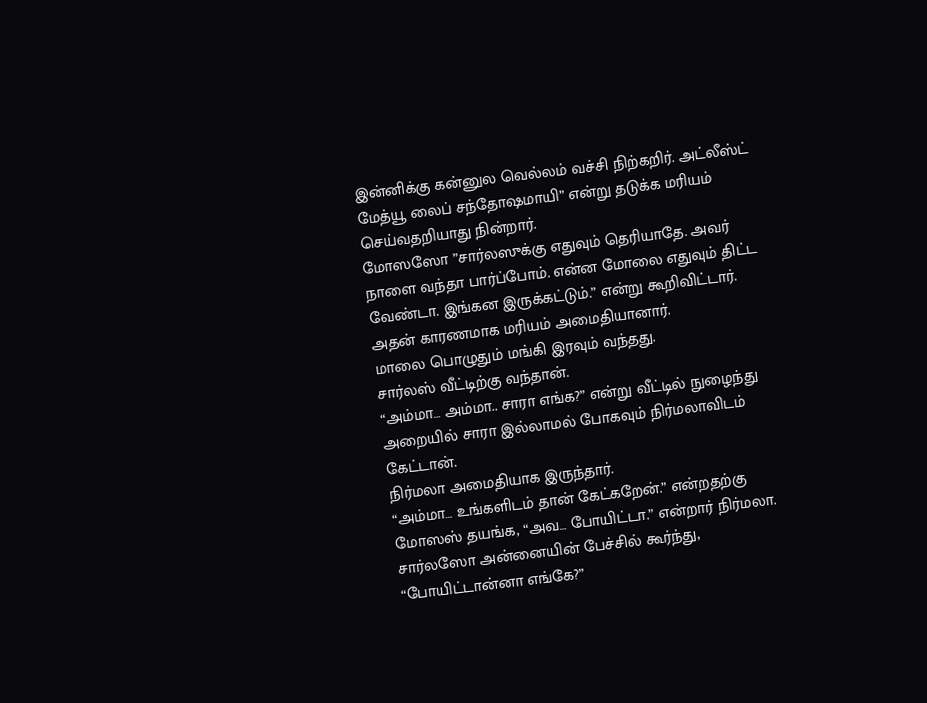இன்னிக்கு கன்னுல வெல்லம் வச்சி நிற்கறிர். அட்லீஸ்ட் மேத்யூ லைப் சந்தோஷமாயி” என்று தடுக்க மரியம் செய்வதறியாது நின்றார்.
மோஸஸோ ”சார்லஸுக்கு எதுவும் தெரியாதே. அவர் நாளை வந்தா பார்ப்போம். என்ன மோலை எதுவும் திட்ட வேண்டா. இங்கன இருக்கட்டும்.” என்று கூறிவிட்டார்.
அதன் காரணமாக மரியம் அமைதியானார்.
மாலை பொழுதும் மங்கி இரவும் வந்தது.
சார்லஸ் வீட்டிற்கு வந்தான்.
“அம்மா… அம்மா.. சாரா எங்க?” என்று வீட்டில் நுழைந்து அறையில் சாரா இல்லாமல் போகவும் நிர்மலாவிடம் கேட்டான்.
நிர்மலா அமைதியாக இருந்தார்.
“அம்மா… உங்களிடம் தான் கேட்கறேன்.” என்றதற்கு மோஸஸ் தயங்க, “அவ… போயிட்டா.” என்றார் நிர்மலா.
சார்லஸோ அன்னையின் பேச்சில் கூர்ந்து, “போயிட்டான்னா எங்கே?”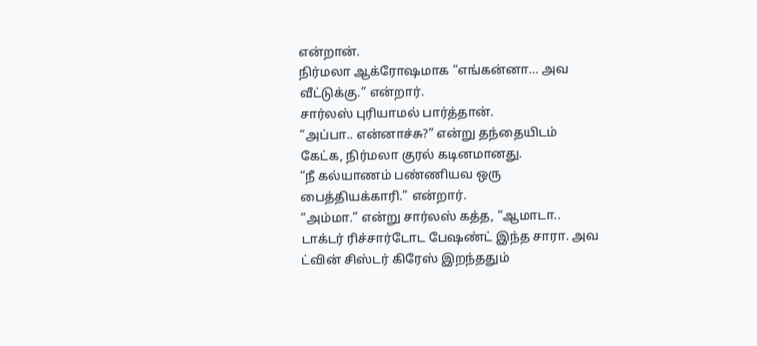என்றான்.
நிர்மலா ஆக்ரோஷமாக “எங்கன்னா… அவ வீட்டுக்கு.” என்றார்.
சார்லஸ் புரியாமல் பார்த்தான்.
“அப்பா.. என்னாச்சு?” என்று தந்தையிடம் கேட்க, நிர்மலா குரல் கடினமானது.
“நீ கல்யாணம் பண்ணியவ ஒரு பைத்தியக்காரி.” என்றார்.
“அம்மா.” என்று சார்லஸ் கத்த, “ஆமாடா.. டாக்டர் ரிச்சார்டோட பேஷண்ட் இந்த சாரா. அவ ட்வின் சிஸ்டர் கிரேஸ் இறந்ததும்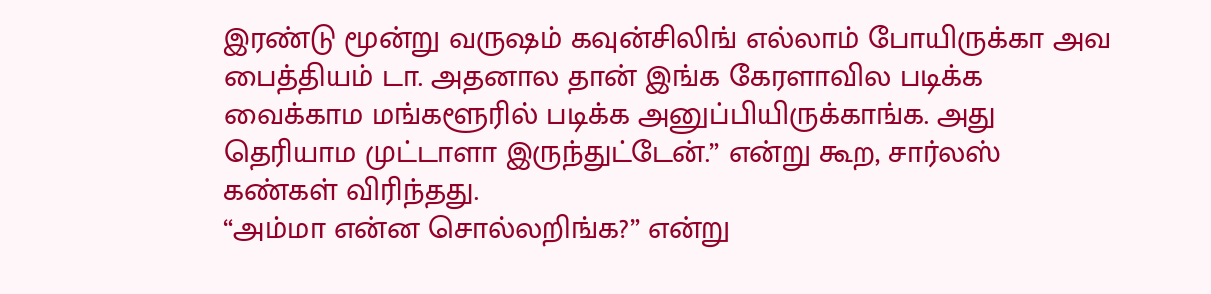இரண்டு மூன்று வருஷம் கவுன்சிலிங் எல்லாம் போயிருக்கா அவ பைத்தியம் டா. அதனால தான் இங்க கேரளாவில படிக்க வைக்காம மங்களூரில் படிக்க அனுப்பியிருக்காங்க. அது தெரியாம முட்டாளா இருந்துட்டேன்.” என்று கூற, சார்லஸ் கண்கள் விரிந்தது.
“அம்மா என்ன சொல்லறிங்க?” என்று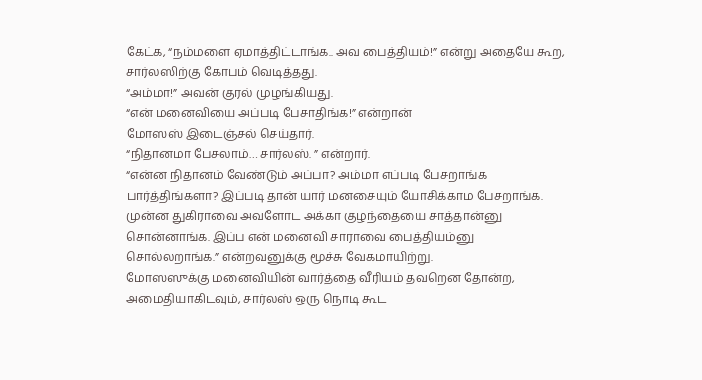கேட்க, “நம்மளை ஏமாத்திட்டாங்க.. அவ பைத்தியம்!” என்று அதையே கூற, சார்லஸிற்கு கோபம் வெடித்தது.
“அம்மா!” அவன் குரல் முழங்கியது.
“என் மனைவியை அப்படி பேசாதிங்க!” என்றான்
மோஸஸ் இடைஞ்சல் செய்தார்.
“நிதானமா பேசலாம்… சார்லஸ். ” என்றார்.
“என்ன நிதானம் வேண்டும் அப்பா? அம்மா எப்படி பேசறாங்க பார்த்திங்களா? இப்படி தான் யார் மனசையும் யோசிக்காம பேசறாங்க. முன்ன துகிராவை அவளோட அக்கா குழந்தையை சாத்தான்னு சொன்னாங்க. இப்ப என் மனைவி சாராவை பைத்தியம்னு சொல்லறாங்க.” என்றவனுக்கு மூச்சு வேகமாயிற்று.
மோஸஸுக்கு மனைவியின் வார்த்தை வீரியம் தவறென தோன்ற, அமைதியாகிடவும், சார்லஸ் ஒரு நொடி கூட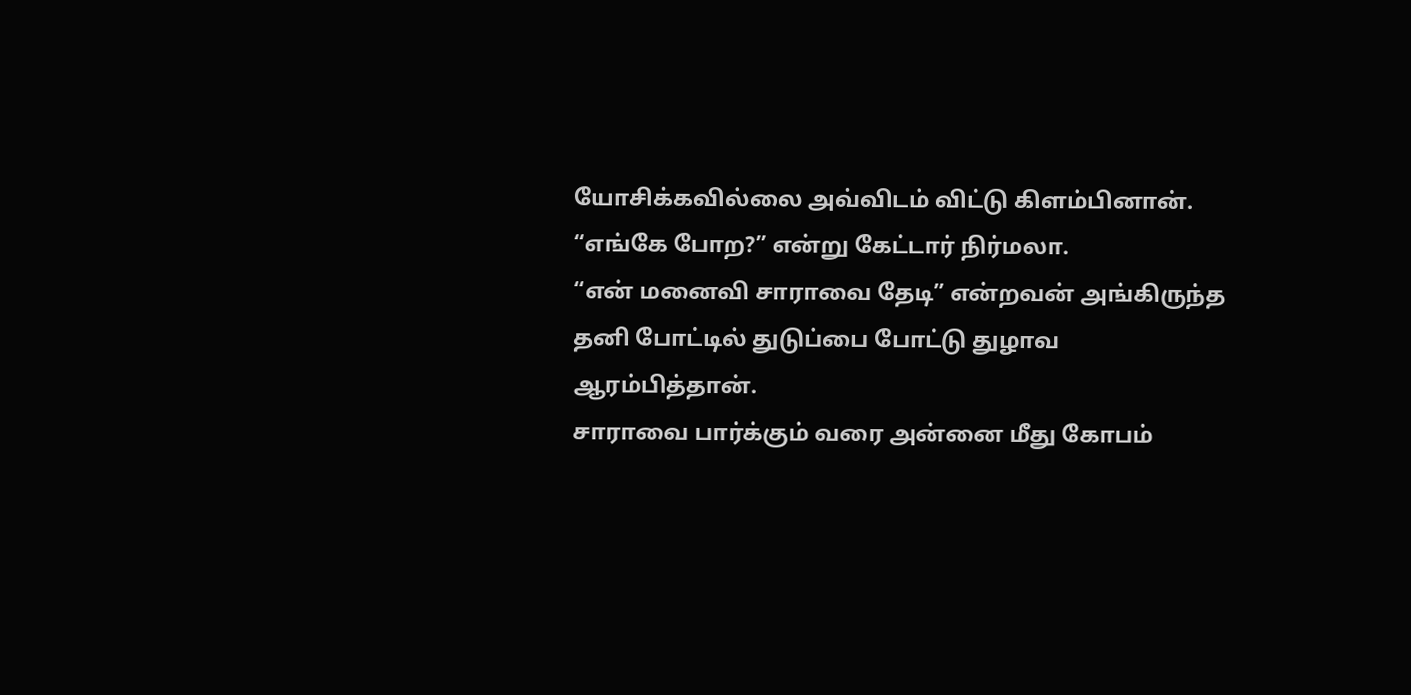யோசிக்கவில்லை அவ்விடம் விட்டு கிளம்பினான்.
“எங்கே போற?” என்று கேட்டார் நிர்மலா.
“என் மனைவி சாராவை தேடி” என்றவன் அங்கிருந்த
தனி போட்டில் துடுப்பை போட்டு துழாவ ஆரம்பித்தான்.
சாராவை பார்க்கும் வரை அன்னை மீது கோபம்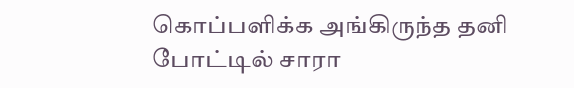கொப்பளிக்க அங்கிருந்த தனி போட்டில் சாரா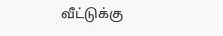வீட்டுக்கு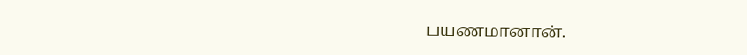பயணமானான்.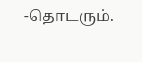-தொடரும்.